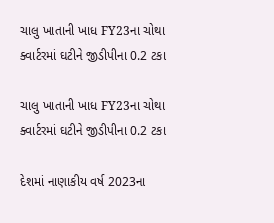ચાલુ ખાતાની ખાધ FY23ના ચોથા ક્વાર્ટરમાં ઘટીને જીડીપીના 0.2 ટકા

ચાલુ ખાતાની ખાધ FY23ના ચોથા ક્વાર્ટરમાં ઘટીને જીડીપીના 0.2 ટકા

દેશમાં નાણાકીય વર્ષ 2023ના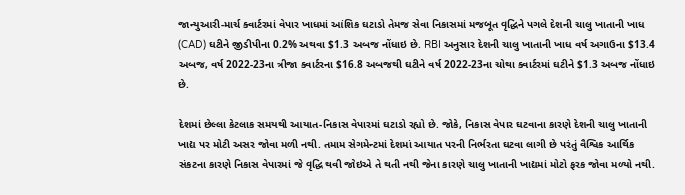જાન્યુઆરી-માર્ચ ક્વાર્ટરમાં વેપાર ખાધમાં આંશિક ઘટાડો તેમજ સેવા નિકાસમાં મજબૂત વૃદ્ધિને પગલે દેશની ચાલુ ખાતાની ખાધ (CAD) ઘટીને જીડીપીના 0.2% અથવા $1.3 અબજ નોંધાઇ છે. RBI અનુસાર દેશની ચાલુ ખાતાની ખાધ વર્ષ અગાઉના $13.4 અબજ, વર્ષ 2022-23ના ત્રીજા ક્વાર્ટરના $16.8 અબજથી ઘટીને વર્ષ 2022-23ના ચોથા ક્વાર્ટરમાં ઘટીને $1.3 અબજ નોંધાઇ છે.

દેશમાં છેલ્લા કેટલાક સમયથી આયાત-નિકાસ વેપારમાં ઘટાડો રહ્યો છે. જોકે, નિકાસ વેપાર ઘટવાના કારણે દેશની ચાલુ ખાતાની ખાદ્ય પર મોટી અસર જોવા મળી નથી. તમામ સેગમેન્ટમાં દેશમાં આયાત પરની નિર્ભરતા ઘટવા લાગી છે પરંતું વૈશ્વિક આર્થિક સંકટના કારણે નિકાસ વેપારમાં જે વૃદ્ધિ થવી જોઇએ તે થતી નથી જેના કારણે ચાલુ ખાતાની ખાદ્યમાં મોટો ફરક જોવા મળ્યો નથી.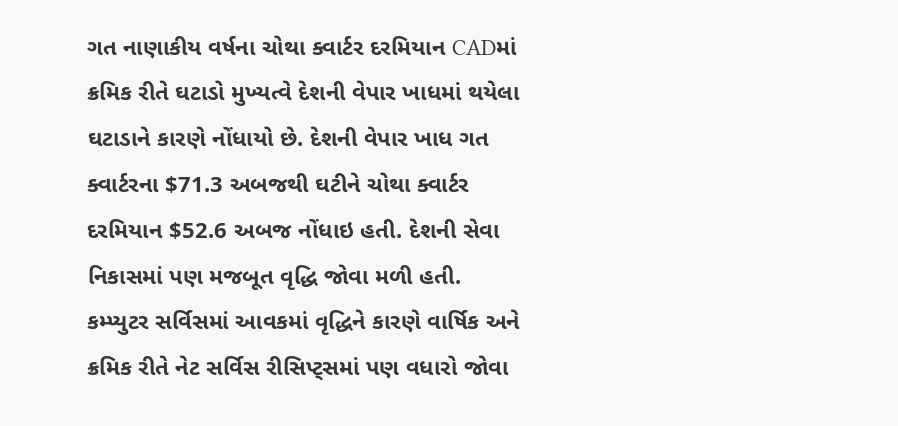ગત નાણાકીય વર્ષના ચોથા ક્વાર્ટર દરમિયાન CADમાં ક્રમિક રીતે ઘટાડો મુખ્યત્વે દેશની વેપાર ખાધમાં થયેલા ઘટાડાને કારણે નોંધાયો છે. દેશની વેપાર ખાધ ગત ક્વાર્ટરના $71.3 અબજથી ઘટીને ચોથા ક્વાર્ટર દરમિયાન $52.6 અબજ નોંધાઇ હતી. દેશની સેવા નિકાસમાં પણ મજબૂત વૃદ્ધિ જોવા મળી હતી. કમ્પ્યુટર સર્વિસમાં આવકમાં વૃદ્ધિને કારણે વાર્ષિક અને ક્રમિક રીતે નેટ સર્વિસ રીસિપ્ટ્સમાં પણ વધારો જોવા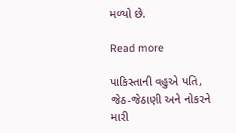મળ્યો છે.

Read more

પાકિસ્તાની વહુએ પતિ, જેઠ-જેઠાણી અને નોકરને મારી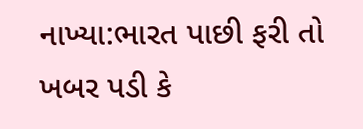નાખ્યા:ભારત પાછી ફરી તો ખબર પડી કે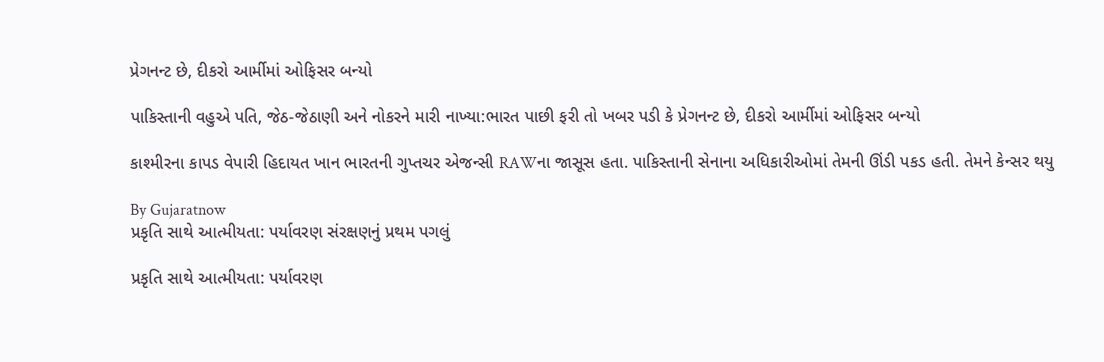પ્રેગનન્ટ છે, દીકરો આર્મીમાં ઓફિસર બન્યો

પાકિસ્તાની વહુએ પતિ, જેઠ-જેઠાણી અને નોકરને મારી નાખ્યા:ભારત પાછી ફરી તો ખબર પડી કે પ્રેગનન્ટ છે, દીકરો આર્મીમાં ઓફિસર બન્યો

કાશ્મીરના કાપડ વેપારી હિદાયત ખાન ભારતની ગુપ્તચર એજન્સી RAWના જાસૂસ હતા. પાકિસ્તાની સેનાના અધિકારીઓમાં તેમની ઊંડી પકડ હતી. તેમને કેન્સર થયુ

By Gujaratnow
પ્રકૃતિ સાથે આત્મીયતા: પર્યાવરણ સંરક્ષણનું પ્રથમ પગલું

પ્રકૃતિ સાથે આત્મીયતા: પર્યાવરણ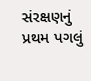સંરક્ષણનું પ્રથમ પગલું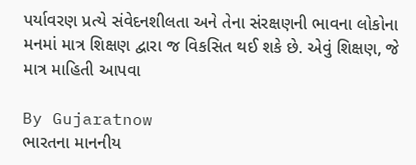પર્યાવરણ પ્રત્યે સંવેદનશીલતા અને તેના સંરક્ષણની ભાવના લોકોના મનમાં માત્ર શિક્ષણ દ્વારા જ વિકસિત થઈ શકે છે. એવું શિક્ષણ, જે માત્ર માહિતી આપવા

By Gujaratnow
ભારતના માનનીય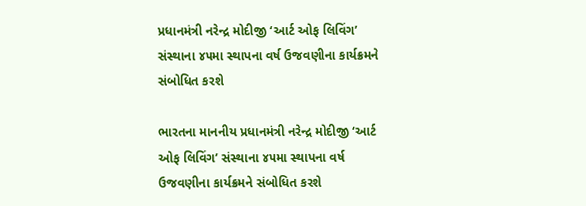પ્રધાનમંત્રી નરેન્દ્ર મોદીજી ‘આર્ટ ઓફ લિવિંગ’ સંસ્થાના ૪૫મા સ્થાપના વર્ષ ઉજવણીના કાર્યક્રમને સંબોધિત કરશે

ભારતના માનનીય પ્રધાનમંત્રી નરેન્દ્ર મોદીજી ‘આર્ટ ઓફ લિવિંગ’ સંસ્થાના ૪૫મા સ્થાપના વર્ષ ઉજવણીના કાર્યક્રમને સંબોધિત કરશે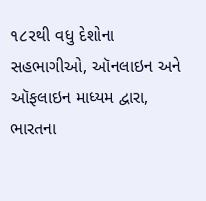૧૮૨થી વધુ દેશોના સહભાગીઓ, ઑનલાઇન અને ઑફલાઇન માધ્યમ દ્વારા, ભારતના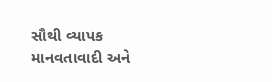સૌથી વ્યાપક માનવતાવાદી અને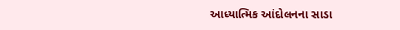આધ્યાત્મિક આંદોલનના સાડા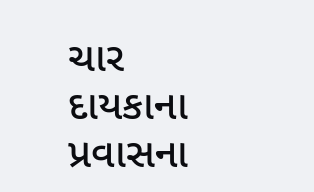ચાર દાયકાના પ્રવાસના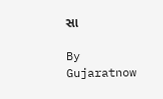સા

By Gujaratnow